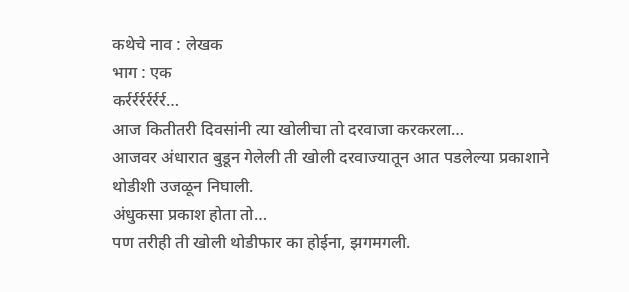कथेचे नाव : लेखक
भाग : एक
कर्रर्रर्रर्रर्रर्र…
आज कितीतरी दिवसांनी त्या खोलीचा तो दरवाजा करकरला…
आजवर अंधारात बुडून गेलेली ती खोली दरवाज्यातून आत पडलेल्या प्रकाशाने थोडीशी उजळून निघाली.
अंधुकसा प्रकाश होता तो…
पण तरीही ती खोली थोडीफार का होईना, झगमगली.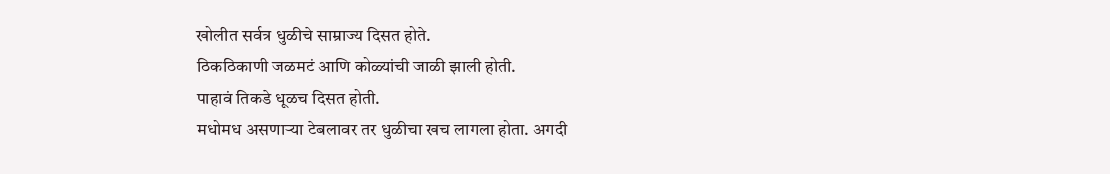खोलीत सर्वत्र धुळीचे साम्राज्य दिसत होते.
ठिकठिकाणी जळमटं आणि कोळ्यांची जाळी झाली होती.
पाहावं तिकडे धूळच दिसत होती.
मधोमध असणाऱ्या टेबलावर तर धुळीचा खच लागला होता. अगदी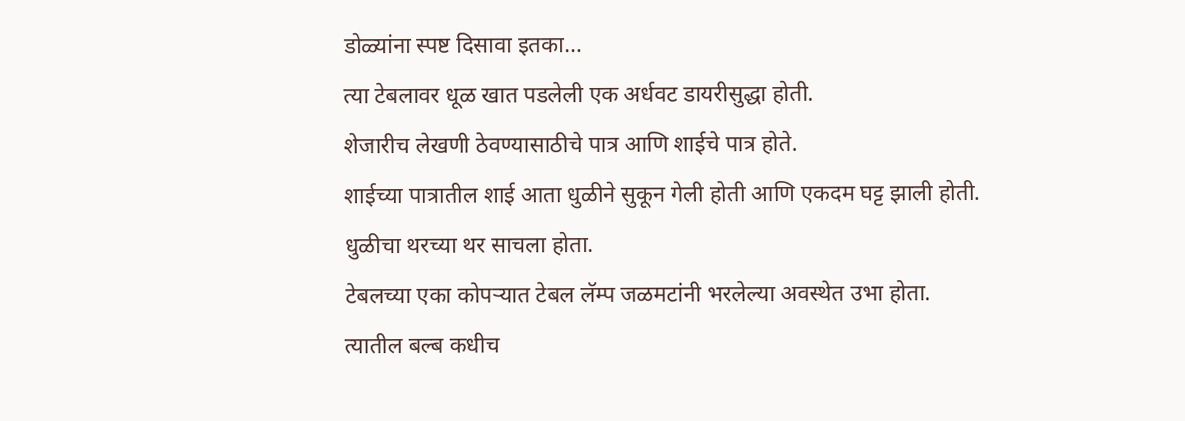डोळ्यांना स्पष्ट दिसावा इतका…
त्या टेबलावर धूळ खात पडलेली एक अर्धवट डायरीसुद्धा होती.
शेजारीच लेखणी ठेवण्यासाठीचे पात्र आणि शाईचे पात्र होते.
शाईच्या पात्रातील शाई आता धुळीने सुकून गेली होती आणि एकदम घट्ट झाली होती.
धुळीचा थरच्या थर साचला होता.
टेबलच्या एका कोपऱ्यात टेबल लॅम्प जळमटांनी भरलेल्या अवस्थेत उभा होता.
त्यातील बल्ब कधीच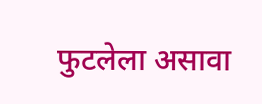फुटलेला असावा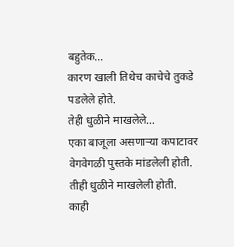बहुतेक…
कारण खाली तिथेच काचेचे तुकडे पडलेले होते.
तेही धुळीने माखलेले…
एका बाजूला असणाऱ्या कपाटावर वेगवेगळी पुस्तके मांडलेली होती.
तीही धुळीने माखलेली होती.
काही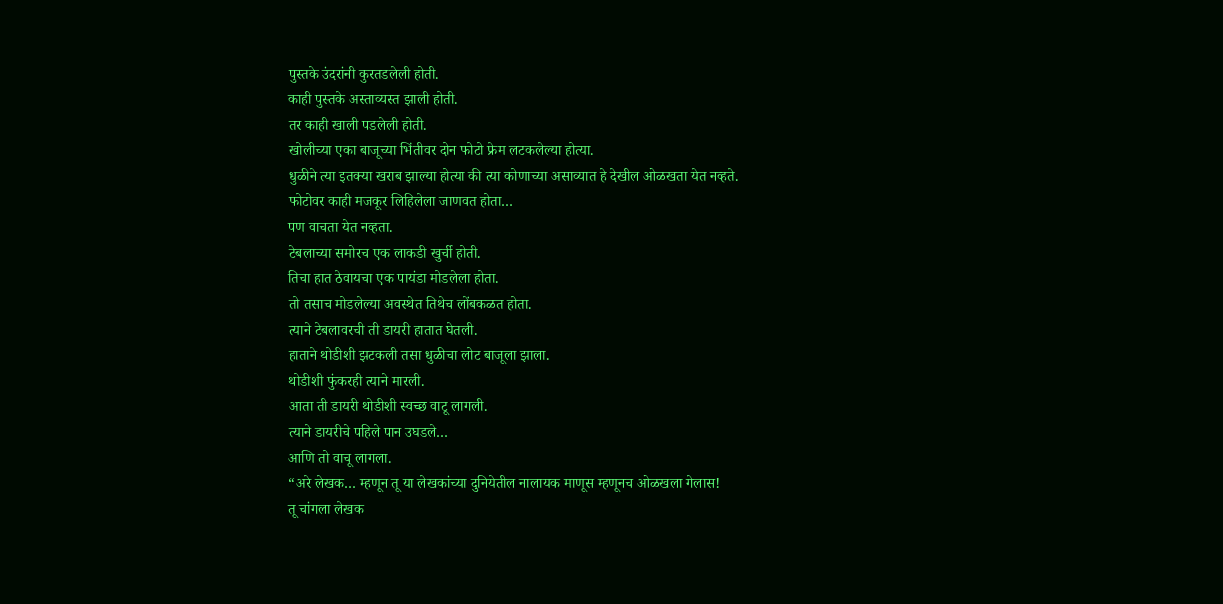पुस्तके उंदरांनी कुरतडलेली होती.
काही पुस्तके अस्ताव्यस्त झाली होती.
तर काही खाली पडलेली होती.
खोलीच्या एका बाजूच्या भिंतीवर दोन फोटो फ्रेम लटकलेल्या होत्या.
धुळीने त्या इतक्या खराब झाल्या होत्या की त्या कोणाच्या असाव्यात हे देखील ओळखता येत नव्हते.
फोटोवर काही मजकूर लिहिलेला जाणवत होता…
पण वाचता येत नव्हता.
टेबलाच्या समोरच एक लाकडी खुर्ची होती.
तिचा हात ठेवायचा एक पायंडा मोडलेला होता.
तो तसाच मोडलेल्या अवस्थेत तिथेच लोंबकळत होता.
त्याने टेबलावरची ती डायरी हातात घेतली.
हाताने थोडीशी झटकली तसा धुळीचा लोट बाजूला झाला.
थोडीशी फुंकरही त्याने मारली.
आता ती डायरी थोडीशी स्वच्छ वाटू लागली.
त्याने डायरीचे पहिले पान उघडले…
आणि तो वाचू लागला.
“अरे लेखक… म्हणून तू या लेखकांच्या दुनियेतील नालायक माणूस म्हणूनच ओळखला गेलास!
तू चांगला लेखक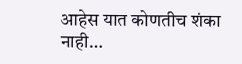आहेस यात कोणतीच शंका नाही…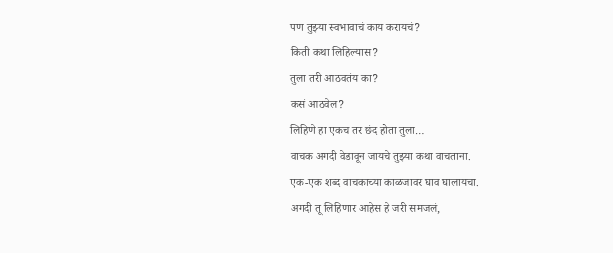पण तुझ्या स्वभावाचं काय करायचं?
किती कथा लिहिल्यास?
तुला तरी आठवतंय का?
कसं आठवेल?
लिहिणे हा एकच तर छंद होता तुला…
वाचक अगदी वेडावून जायचे तुझ्या कथा वाचताना.
एक-एक शब्द वाचकाच्या काळजावर घाव घालायचा.
अगदी तू लिहिणार आहेस हे जरी समजलं,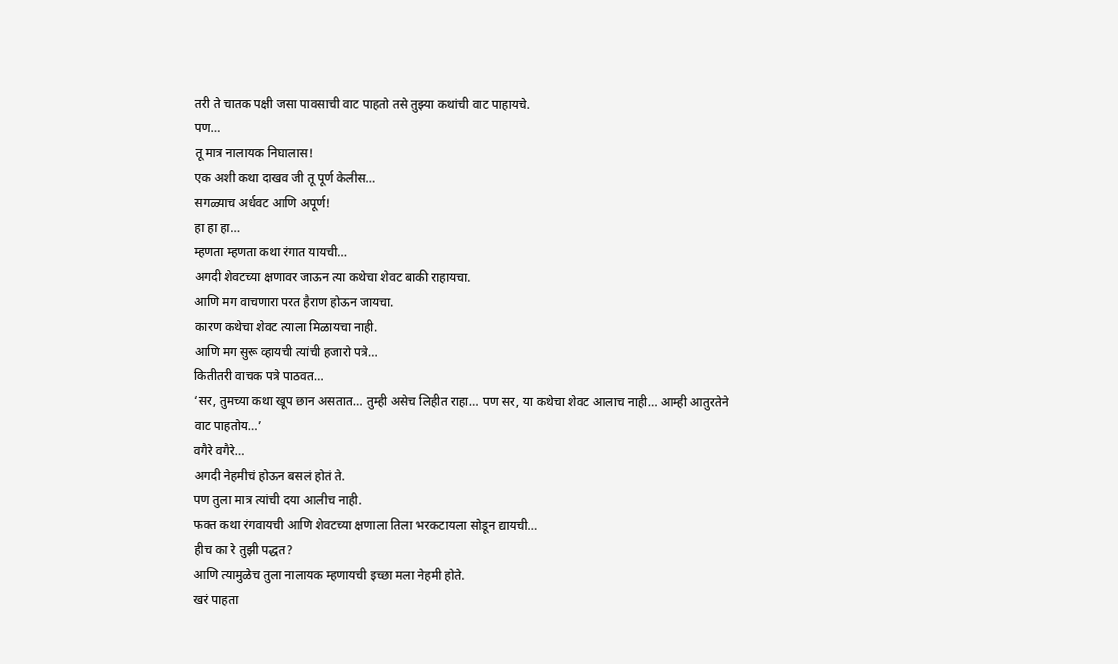तरी ते चातक पक्षी जसा पावसाची वाट पाहतो तसे तुझ्या कथांची वाट पाहायचे.
पण…
तू मात्र नालायक निघालास!
एक अशी कथा दाखव जी तू पूर्ण केलीस…
सगळ्याच अर्धवट आणि अपूर्ण!
हा हा हा…
म्हणता म्हणता कथा रंगात यायची…
अगदी शेवटच्या क्षणावर जाऊन त्या कथेचा शेवट बाकी राहायचा.
आणि मग वाचणारा परत हैराण होऊन जायचा.
कारण कथेचा शेवट त्याला मिळायचा नाही.
आणि मग सुरू व्हायची त्यांची हजारो पत्रे…
कितीतरी वाचक पत्रे पाठवत…
‘सर, तुमच्या कथा खूप छान असतात… तुम्ही असेच लिहीत राहा… पण सर, या कथेचा शेवट आलाच नाही… आम्ही आतुरतेने वाट पाहतोय…’
वगैरे वगैरे…
अगदी नेहमीचं होऊन बसलं होतं ते.
पण तुला मात्र त्यांची दया आलीच नाही.
फक्त कथा रंगवायची आणि शेवटच्या क्षणाला तिला भरकटायला सोडून द्यायची…
हीच का रे तुझी पद्धत?
आणि त्यामुळेच तुला नालायक म्हणायची इच्छा मला नेहमी होते.
खरं पाहता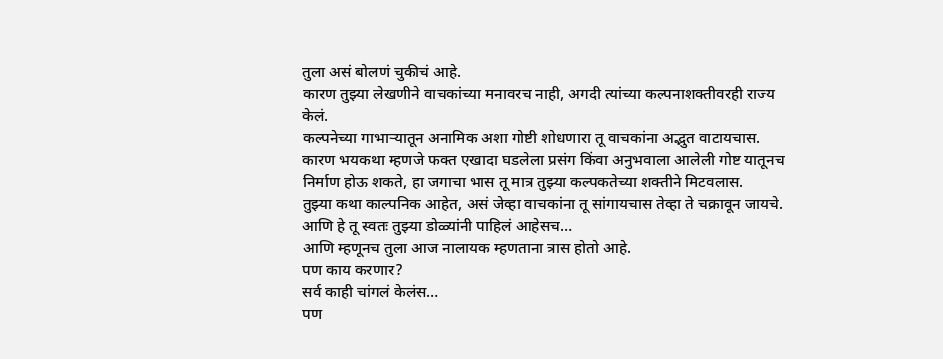तुला असं बोलणं चुकीचं आहे.
कारण तुझ्या लेखणीने वाचकांच्या मनावरच नाही, अगदी त्यांच्या कल्पनाशक्तीवरही राज्य केलं.
कल्पनेच्या गाभाऱ्यातून अनामिक अशा गोष्टी शोधणारा तू वाचकांना अद्भुत वाटायचास.
कारण भयकथा म्हणजे फक्त एखादा घडलेला प्रसंग किंवा अनुभवाला आलेली गोष्ट यातूनच निर्माण होऊ शकते, हा जगाचा भास तू मात्र तुझ्या कल्पकतेच्या शक्तीने मिटवलास.
तुझ्या कथा काल्पनिक आहेत, असं जेव्हा वाचकांना तू सांगायचास तेव्हा ते चक्रावून जायचे.
आणि हे तू स्वतः तुझ्या डोळ्यांनी पाहिलं आहेसच…
आणि म्हणूनच तुला आज नालायक म्हणताना त्रास होतो आहे.
पण काय करणार?
सर्व काही चांगलं केलंस…
पण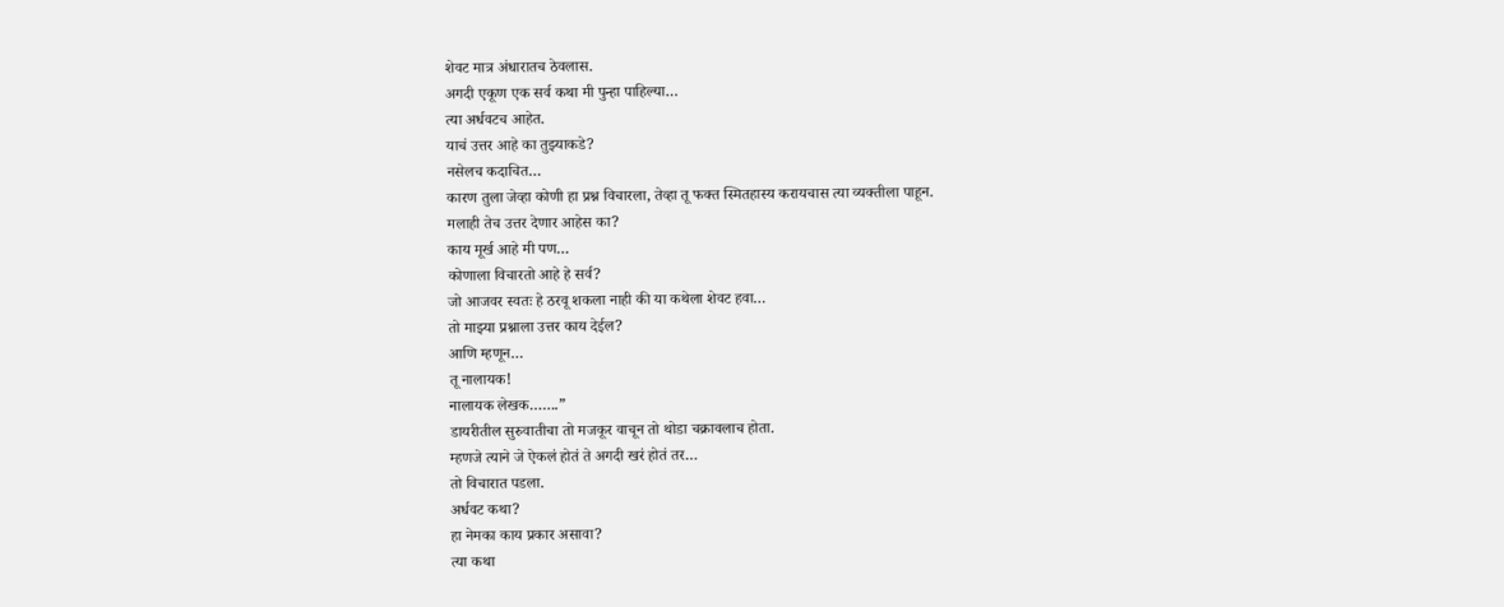शेवट मात्र अंधारातच ठेवलास.
अगदी एकूण एक सर्व कथा मी पुन्हा पाहिल्या…
त्या अर्धवटच आहेत.
याचं उत्तर आहे का तुझ्याकडे?
नसेलच कदाचित…
कारण तुला जेव्हा कोणी हा प्रश्न विचारला, तेव्हा तू फक्त स्मितहास्य करायचास त्या व्यक्तीला पाहून.
मलाही तेच उत्तर देणार आहेस का?
काय मूर्ख आहे मी पण…
कोणाला विचारतो आहे हे सर्व?
जो आजवर स्वतः हे ठरवू शकला नाही की या कथेला शेवट हवा…
तो माझ्या प्रश्नाला उत्तर काय देईल?
आणि म्हणून…
तू नालायक!
नालायक लेखक…….”
डायरीतील सुरुवातीचा तो मजकूर वाचून तो थोडा चक्रावलाच होता.
म्हणजे त्याने जे ऐकलं होतं ते अगदी खरं होतं तर…
तो विचारात पडला.
अर्धवट कथा?
हा नेमका काय प्रकार असावा?
त्या कथा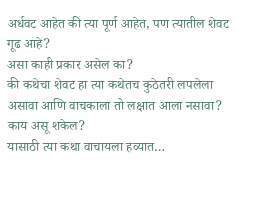अर्धवट आहेत की त्या पूर्ण आहेत, पण त्यातील शेवट गूढ आहे?
असा काही प्रकार असेल का?
की कथेचा शेवट हा त्या कथेतच कुठेतरी लपलेला असावा आणि वाचकाला तो लक्षात आला नसावा?
काय असू शकेल?
यासाठी त्या कथा वाचायला हव्यात…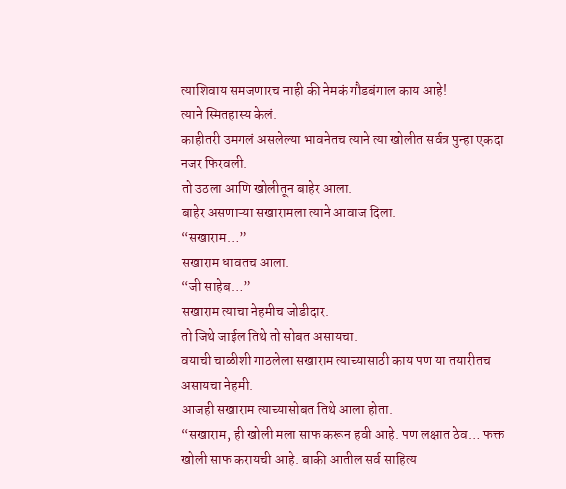त्याशिवाय समजणारच नाही की नेमकं गौडबंगाल काय आहे!
त्याने स्मितहास्य केलं.
काहीतरी उमगलं असलेल्या भावनेतच त्याने त्या खोलीत सर्वत्र पुन्हा एकदा नजर फिरवली.
तो उठला आणि खोलीतून बाहेर आला.
बाहेर असणाऱ्या सखारामला त्याने आवाज दिला.
“सखाराम…”
सखाराम धावतच आला.
“जी साहेब…”
सखाराम त्याचा नेहमीच जोडीदार.
तो जिथे जाईल तिथे तो सोबत असायचा.
वयाची चाळीशी गाठलेला सखाराम त्याच्यासाठी काय पण या तयारीतच असायचा नेहमी.
आजही सखाराम त्याच्यासोबत तिथे आला होता.
“सखाराम, ही खोली मला साफ करून हवी आहे. पण लक्षात ठेव… फक्त खोली साफ करायची आहे. बाकी आतील सर्व साहित्य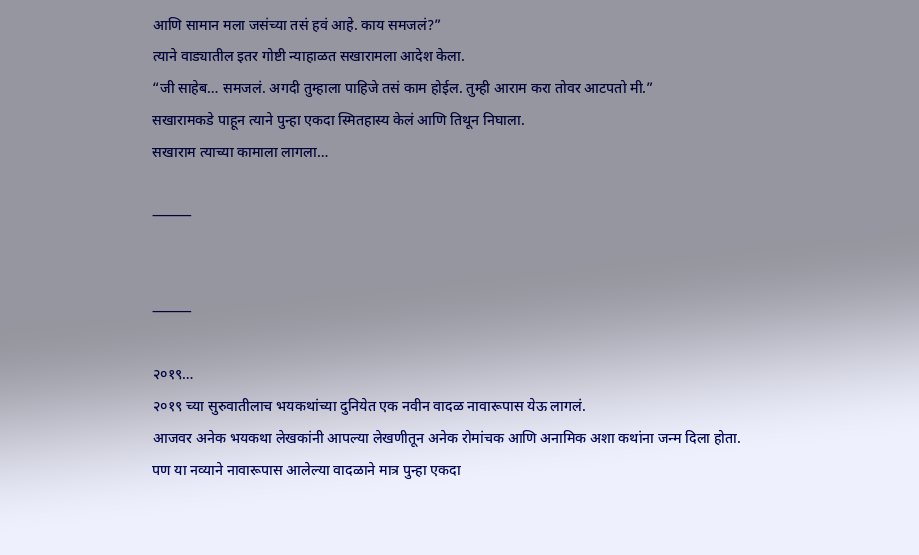आणि सामान मला जसंच्या तसं हवं आहे. काय समजलं?”
त्याने वाड्यातील इतर गोष्टी न्याहाळत सखारामला आदेश केला.
“जी साहेब… समजलं. अगदी तुम्हाला पाहिजे तसं काम होईल. तुम्ही आराम करा तोवर आटपतो मी.”
सखारामकडे पाहून त्याने पुन्हा एकदा स्मितहास्य केलं आणि तिथून निघाला.
सखाराम त्याच्या कामाला लागला…

⸻


⸻

२०१९…
२०१९ च्या सुरुवातीलाच भयकथांच्या दुनियेत एक नवीन वादळ नावारूपास येऊ लागलं.
आजवर अनेक भयकथा लेखकांनी आपल्या लेखणीतून अनेक रोमांचक आणि अनामिक अशा कथांना जन्म दिला होता.
पण या नव्याने नावारूपास आलेल्या वादळाने मात्र पुन्हा एकदा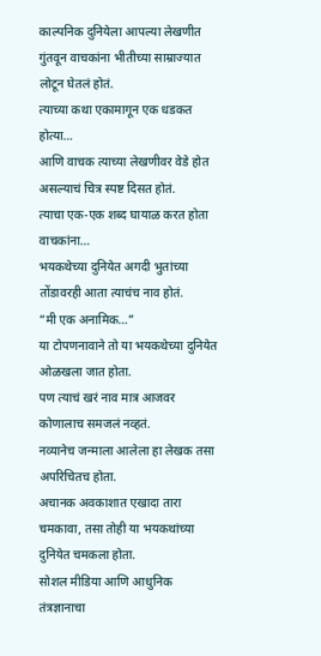काल्पनिक दुनियेला आपल्या लेखणीत गुंतवून वाचकांना भीतीच्या साम्राज्यात लोटून घेतलं होतं.
त्याच्या कथा एकामागून एक धडकत होत्या…
आणि वाचक त्याच्या लेखणीवर वेडे होत असल्याचं चित्र स्पष्ट दिसत होतं.
त्याचा एक-एक शब्द घायाळ करत होता वाचकांना…
भयकथेच्या दुनियेत अगदी भुतांच्या तोंडावरही आता त्याचंच नाव होतं.
“मी एक अनामिक…”
या टोपणनावाने तो या भयकथेच्या दुनियेत ओळखला जात होता.
पण त्याचं खरं नाव मात्र आजवर कोणालाच समजलं नव्हतं.
नव्यानेच जन्माला आलेला हा लेखक तसा अपरिचितच होता.
अचानक अवकाशात एखादा तारा चमकावा, तसा तोही या भयकथांच्या दुनियेत चमकला होता.
सोशल मीडिया आणि आधुनिक तंत्रज्ञानाचा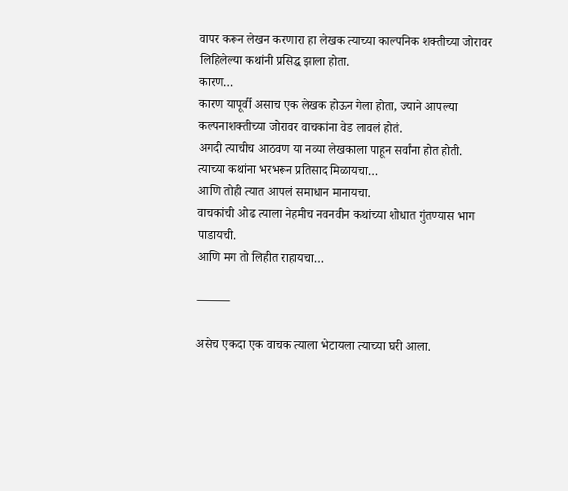वापर करून लेखन करणारा हा लेखक त्याच्या काल्पनिक शक्तीच्या जोरावर लिहिलेल्या कथांनी प्रसिद्ध झाला होता.
कारण…
कारण यापूर्वी असाच एक लेखक होऊन गेला होता, ज्याने आपल्या कल्पनाशक्तीच्या जोरावर वाचकांना वेड लावलं होतं.
अगदी त्याचीच आठवण या नव्या लेखकाला पाहून सर्वांना होत होती.
त्याच्या कथांना भरभरून प्रतिसाद मिळायचा…
आणि तोही त्यात आपलं समाधान मानायचा.
वाचकांची ओढ त्याला नेहमीच नवनवीन कथांच्या शोधात गुंतण्यास भाग पाडायची.
आणि मग तो लिहीत राहायचा…

⸻

असेच एकदा एक वाचक त्याला भेटायला त्याच्या घरी आला.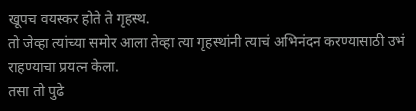खूपच वयस्कर होते ते गृहस्थ.
तो जेव्हा त्यांच्या समोर आला तेव्हा त्या गृहस्थांनी त्याचं अभिनंदन करण्यासाठी उभं राहण्याचा प्रयत्न केला.
तसा तो पुढे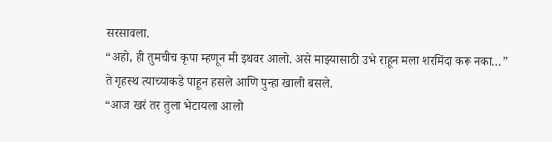सरसावला.
“अहो, ही तुमचीच कृपा म्हणून मी इथवर आलो. असे माझ्यासाठी उभे राहून मला शरमिंदा करू नका…”
ते गृहस्थ त्याच्याकडे पाहून हसले आणि पुन्हा खाली बसले.
“आज खरं तर तुला भेटायला आलो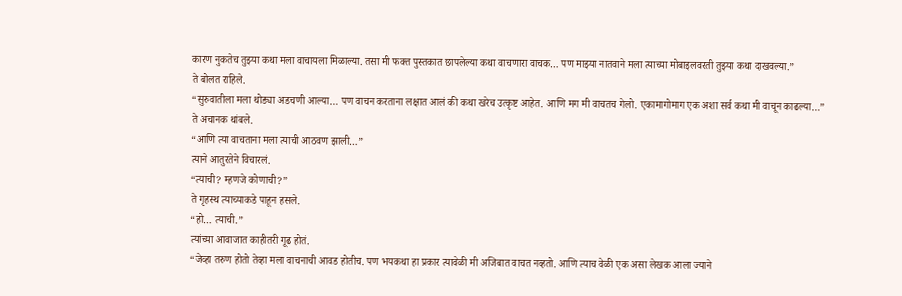कारण नुकतेच तुझ्या कथा मला वाचायला मिळाल्या. तसा मी फक्त पुस्तकात छापलेल्या कथा वाचणारा वाचक… पण माझ्या नातवाने मला त्याच्या मोबाइलवरती तुझ्या कथा दाखवल्या.”
ते बोलत राहिले.
“सुरुवातीला मला थोड्या अडचणी आल्या… पण वाचन करताना लक्षात आलं की कथा खरेच उत्कृष्ट आहेत. आणि मग मी वाचतच गेलो. एकामागोमाग एक अशा सर्व कथा मी वाचून काढल्या…”
ते अचानक थांबले.
“आणि त्या वाचताना मला त्याची आठवण झाली…”
त्याने आतुरतेने विचारलं.
“त्याची? म्हणजे कोणाची?”
ते गृहस्थ त्याच्याकडे पाहून हसले.
“हो… त्याची.”
त्यांच्या आवाजात काहीतरी गूढ होतं.
“जेव्हा तरुण होतो तेव्हा मला वाचनाची आवड होतीच. पण भयकथा हा प्रकार त्यावेळी मी अजिबात वाचत नव्हतो. आणि त्याच वेळी एक असा लेखक आला ज्याने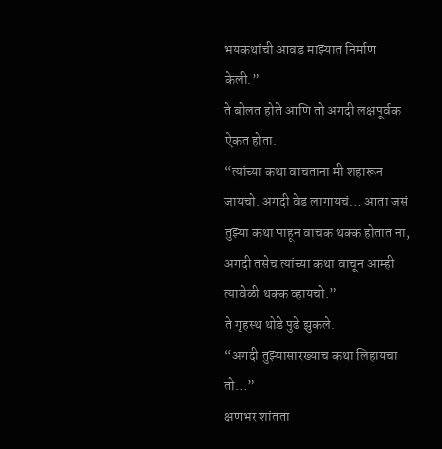भयकथांची आवड माझ्यात निर्माण केली.”
ते बोलत होते आणि तो अगदी लक्षपूर्वक ऐकत होता.
“त्यांच्या कथा वाचताना मी शहारून जायचो. अगदी वेड लागायचं… आता जसं तुझ्या कथा पाहून वाचक थक्क होतात ना, अगदी तसेच त्यांच्या कथा वाचून आम्ही त्यावेळी थक्क व्हायचो.”
ते गृहस्थ थोडे पुढे झुकले.
“अगदी तुझ्यासारख्याच कथा लिहायचा तो…”
क्षणभर शांतता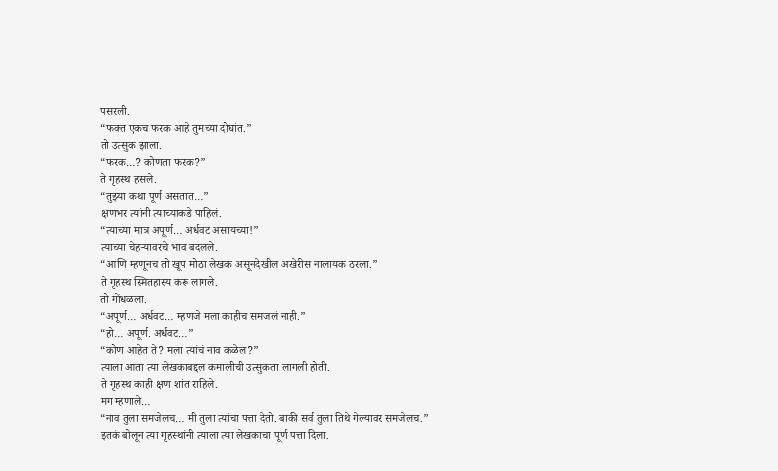पसरली.
“फक्त एकच फरक आहे तुमच्या दोघांत.”
तो उत्सुक झाला.
“फरक…? कोणता फरक?”
ते गृहस्थ हसले.
“तुझ्या कथा पूर्ण असतात…”
क्षणभर त्यांनी त्याच्याकडे पाहिलं.
“त्याच्या मात्र अपूर्ण… अर्धवट असायच्या!”
त्याच्या चेहऱ्यावरचे भाव बदलले.
“आणि म्हणूनच तो खूप मोठा लेखक असूनदेखील अखेरीस नालायक ठरला.”
ते गृहस्थ स्मितहास्य करू लागले.
तो गोंधळला.
“अपूर्ण… अर्धवट… म्हणजे मला काहीच समजलं नाही.”
“हो… अपूर्ण. अर्धवट…”
“कोण आहेत ते? मला त्यांचं नाव कळेल?”
त्याला आता त्या लेखकाबद्दल कमालीची उत्सुकता लागली होती.
ते गृहस्थ काही क्षण शांत राहिले.
मग म्हणाले…
“नाव तुला समजेलच… मी तुला त्यांचा पत्ता देतो. बाकी सर्व तुला तिथे गेल्यावर समजेलच.”
इतकं बोलून त्या गृहस्थांनी त्याला त्या लेखकाचा पूर्ण पत्ता दिला.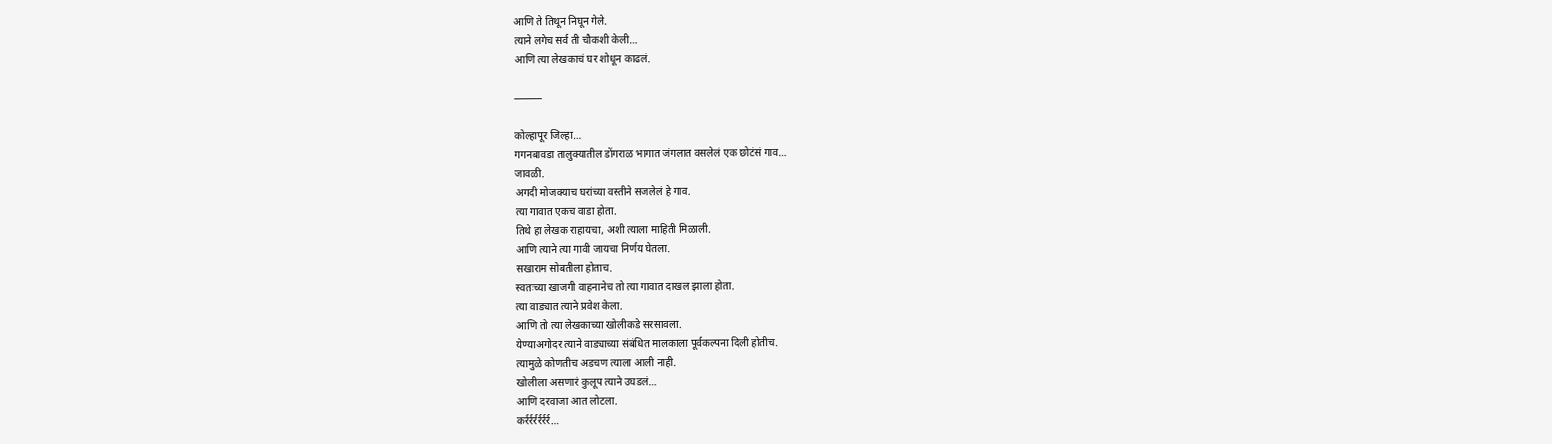आणि ते तिथून निघून गेले.
त्याने लगेच सर्व ती चौकशी केली…
आणि त्या लेखकाचं घर शोधून काढलं.

⸻

कोल्हापूर जिल्हा…
गगनबावडा तालुक्यातील डोंगराळ भागात जंगलात वसलेलं एक छोटंसं गाव…
जावळी.
अगदी मोजक्याच घरांच्या वस्तीने सजलेलं हे गाव.
त्या गावात एकच वाडा होता.
तिथे हा लेखक राहायचा, अशी त्याला माहिती मिळाली.
आणि त्याने त्या गावी जायचा निर्णय घेतला.
सखाराम सोबतीला होताच.
स्वतःच्या खाजगी वाहनानेच तो त्या गावात दाखल झाला होता.
त्या वाड्यात त्याने प्रवेश केला.
आणि तो त्या लेखकाच्या खोलीकडे सरसावला.
येण्याअगोदर त्याने वाड्याच्या संबंधित मालकाला पूर्वकल्पना दिली होतीच.
त्यामुळे कोणतीच अडचण त्याला आली नाही.
खोलीला असणारं कुलूप त्याने उघडलं…
आणि दरवाजा आत लोटला.
कर्रर्रर्रर्रर्रर्र…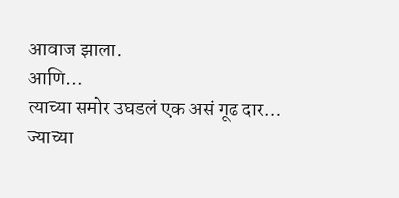आवाज झाला.
आणि…
त्याच्या समोर उघडलं एक असं गूढ दार…
ज्याच्या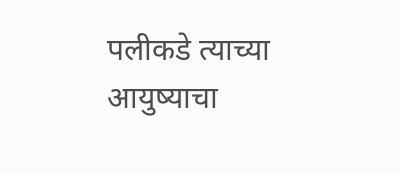पलीकडे त्याच्या आयुष्याचा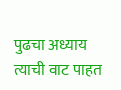पुढचा अध्याय त्याची वाट पाहत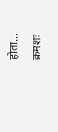होता…
क्रमशः